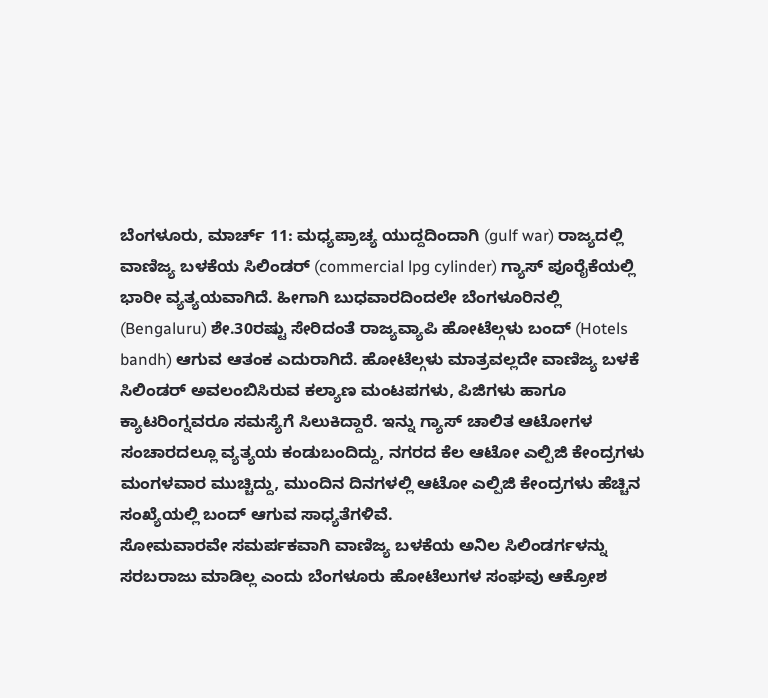ಬೆಂಗಳೂರು, ಮಾರ್ಚ್ 11: ಮಧ್ಯಪ್ರಾಚ್ಯ ಯುದ್ದದಿಂದಾಗಿ (gulf war) ರಾಜ್ಯದಲ್ಲಿ ವಾಣಿಜ್ಯ ಬಳಕೆಯ ಸಿಲಿಂಡರ್ (commercial lpg cylinder) ಗ್ಯಾಸ್ ಪೂರೈಕೆಯಲ್ಲಿ ಭಾರೀ ವ್ಯತ್ಯಯವಾಗಿದೆ. ಹೀಗಾಗಿ ಬುಧವಾರದಿಂದಲೇ ಬೆಂಗಳೂರಿನಲ್ಲಿ (Bengaluru) ಶೇ.30ರಷ್ಟು ಸೇರಿದಂತೆ ರಾಜ್ಯವ್ಯಾಪಿ ಹೋಟೆಲ್ಗಳು ಬಂದ್ (Hotels bandh) ಆಗುವ ಆತಂಕ ಎದುರಾಗಿದೆ. ಹೋಟೆಲ್ಗಳು ಮಾತ್ರವಲ್ಲದೇ ವಾಣಿಜ್ಯ ಬಳಕೆ ಸಿಲಿಂಡರ್ ಅವಲಂಬಿಸಿರುವ ಕಲ್ಯಾಣ ಮಂಟಪಗಳು, ಪಿಜಿಗಳು ಹಾಗೂ ಕ್ಯಾಟರಿಂಗ್ನವರೂ ಸಮಸ್ಯೆಗೆ ಸಿಲುಕಿದ್ದಾರೆ. ಇನ್ನು ಗ್ಯಾಸ್ ಚಾಲಿತ ಆಟೋಗಳ ಸಂಚಾರದಲ್ಲೂ ವ್ಯತ್ಯಯ ಕಂಡುಬಂದಿದ್ದು, ನಗರದ ಕೆಲ ಆಟೋ ಎಲ್ಪಿಜಿ ಕೇಂದ್ರಗಳು ಮಂಗಳವಾರ ಮುಚ್ಚಿದ್ದು, ಮುಂದಿನ ದಿನಗಳಲ್ಲಿ ಆಟೋ ಎಲ್ಪಿಜಿ ಕೇಂದ್ರಗಳು ಹೆಚ್ಚಿನ ಸಂಖ್ಯೆಯಲ್ಲಿ ಬಂದ್ ಆಗುವ ಸಾಧ್ಯತೆಗಳಿವೆ.
ಸೋಮವಾರವೇ ಸಮರ್ಪಕವಾಗಿ ವಾಣಿಜ್ಯ ಬಳಕೆಯ ಅನಿಲ ಸಿಲಿಂಡರ್ಗಳನ್ನು ಸರಬರಾಜು ಮಾಡಿಲ್ಲ ಎಂದು ಬೆಂಗಳೂರು ಹೋಟೆಲುಗಳ ಸಂಘವು ಆಕ್ರೋಶ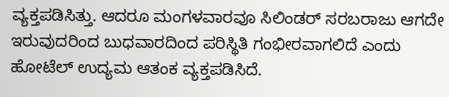ವ್ಯಕ್ತಪಡಿಸಿತ್ತು. ಆದರೂ ಮಂಗಳವಾರವೂ ಸಿಲಿಂಡರ್ ಸರಬರಾಜು ಆಗದೇ ಇರುವುದರಿಂದ ಬುಧವಾರದಿಂದ ಪರಿಸ್ಥಿತಿ ಗಂಭೀರವಾಗಲಿದೆ ಎಂದು ಹೋಟೆಲ್ ಉದ್ಯಮ ಆತಂಕ ವ್ಯಕ್ತಪಡಿಸಿದೆ.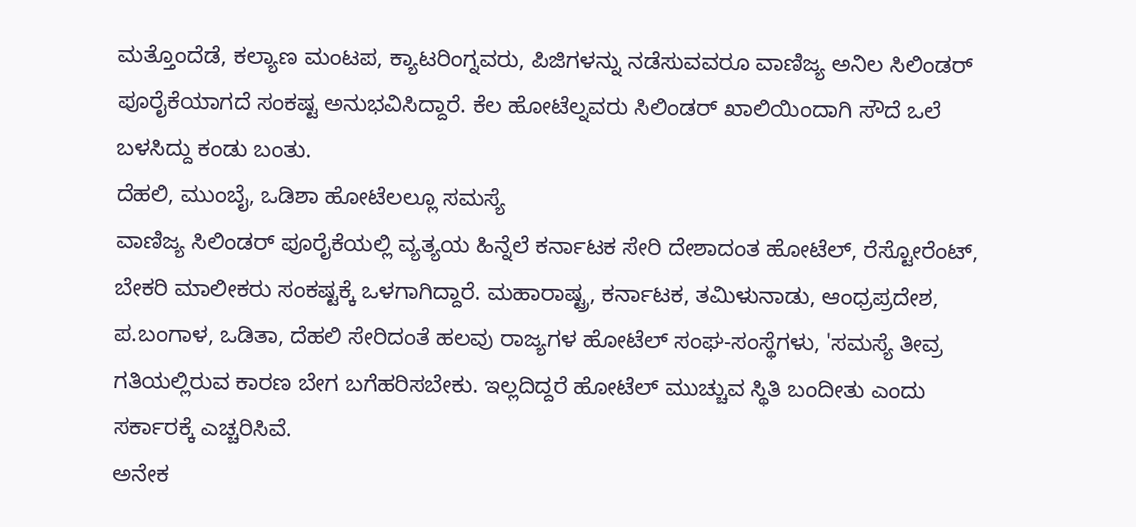ಮತ್ತೊಂದೆಡೆ, ಕಲ್ಯಾಣ ಮಂಟಪ, ಕ್ಯಾಟರಿಂಗ್ನವರು, ಪಿಜಿಗಳನ್ನು ನಡೆಸುವವರೂ ವಾಣಿಜ್ಯ ಅನಿಲ ಸಿಲಿಂಡರ್ ಪೂರೈಕೆಯಾಗದೆ ಸಂಕಷ್ಟ ಅನುಭವಿಸಿದ್ದಾರೆ. ಕೆಲ ಹೋಟೆಲ್ನವರು ಸಿಲಿಂಡರ್ ಖಾಲಿಯಿಂದಾಗಿ ಸೌದೆ ಒಲೆ ಬಳಸಿದ್ದು ಕಂಡು ಬಂತು.
ದೆಹಲಿ, ಮುಂಬೈ, ಒಡಿಶಾ ಹೋಟೆಲಲ್ಲೂ ಸಮಸ್ಯೆ
ವಾಣಿಜ್ಯ ಸಿಲಿಂಡರ್ ಪೂರೈಕೆಯಲ್ಲಿ ವ್ಯತ್ಯಯ ಹಿನ್ನೆಲೆ ಕರ್ನಾಟಕ ಸೇರಿ ದೇಶಾದಂತ ಹೋಟೆಲ್, ರೆಸ್ಟೋರೆಂಟ್, ಬೇಕರಿ ಮಾಲೀಕರು ಸಂಕಷ್ಟಕ್ಕೆ ಒಳಗಾಗಿದ್ದಾರೆ. ಮಹಾರಾಷ್ಟ್ರ, ಕರ್ನಾಟಕ, ತಮಿಳುನಾಡು, ಆಂಧ್ರಪ್ರದೇಶ, ಪ.ಬಂಗಾಳ, ಒಡಿತಾ, ದೆಹಲಿ ಸೇರಿದಂತೆ ಹಲವು ರಾಜ್ಯಗಳ ಹೋಟೆಲ್ ಸಂಘ-ಸಂಸ್ಥೆಗಳು, 'ಸಮಸ್ಯೆ ತೀವ್ರ ಗತಿಯಲ್ಲಿರುವ ಕಾರಣ ಬೇಗ ಬಗೆಹರಿಸಬೇಕು. ಇಲ್ಲದಿದ್ದರೆ ಹೋಟೆಲ್ ಮುಚ್ಚುವ ಸ್ಥಿತಿ ಬಂದೀತು ಎಂದು ಸರ್ಕಾರಕ್ಕೆ ಎಚ್ಚರಿಸಿವೆ.
ಅನೇಕ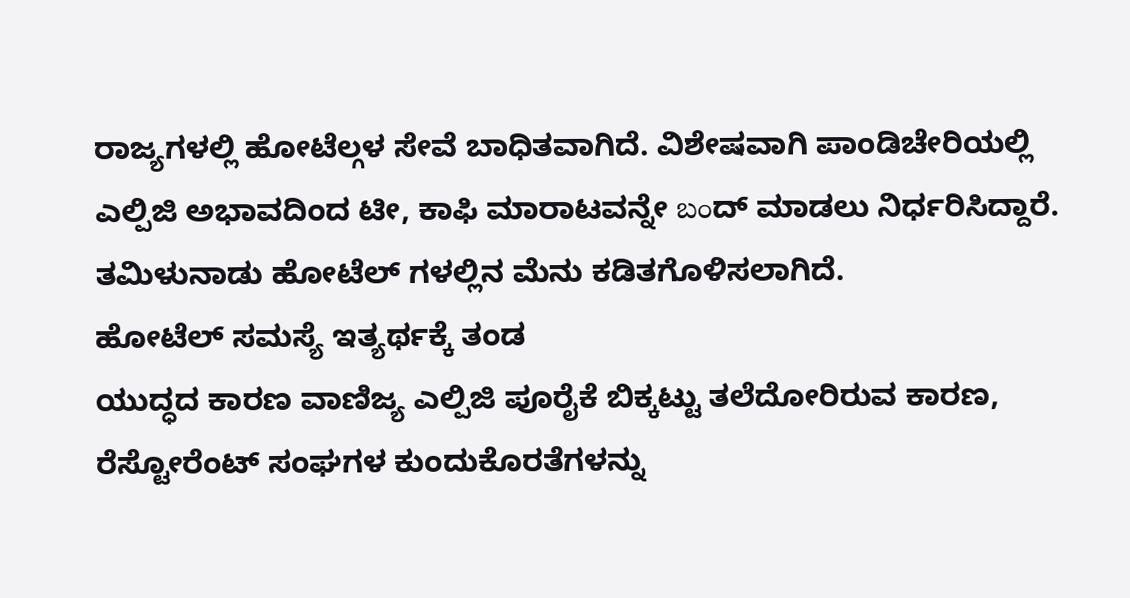ರಾಜ್ಯಗಳಲ್ಲಿ ಹೋಟೆಲ್ಗಳ ಸೇವೆ ಬಾಧಿತವಾಗಿದೆ. ವಿಶೇಷವಾಗಿ ಪಾಂಡಿಚೇರಿಯಲ್ಲಿ ಎಲ್ಪಿಜಿ ಅಭಾವದಿಂದ ಟೀ, ಕಾಫಿ ಮಾರಾಟವನ್ನೇ బంದ್ ಮಾಡಲು ನಿರ್ಧರಿಸಿದ್ದಾರೆ. ತಮಿಳುನಾಡು ಹೋಟೆಲ್ ಗಳಲ್ಲಿನ ಮೆನು ಕಡಿತಗೊಳಿಸಲಾಗಿದೆ.
ಹೋಟೆಲ್ ಸಮಸ್ಯೆ ಇತ್ಯರ್ಥಕ್ಕೆ ತಂಡ
ಯುದ್ಧದ ಕಾರಣ ವಾಣಿಜ್ಯ ಎಲ್ಪಿಜಿ ಪೂರೈಕೆ ಬಿಕ್ಕಟ್ಟು ತಲೆದೋರಿರುವ ಕಾರಣ, ರೆಸ್ಟೋರೆಂಟ್ ಸಂಘಗಳ ಕುಂದುಕೊರತೆಗಳನ್ನು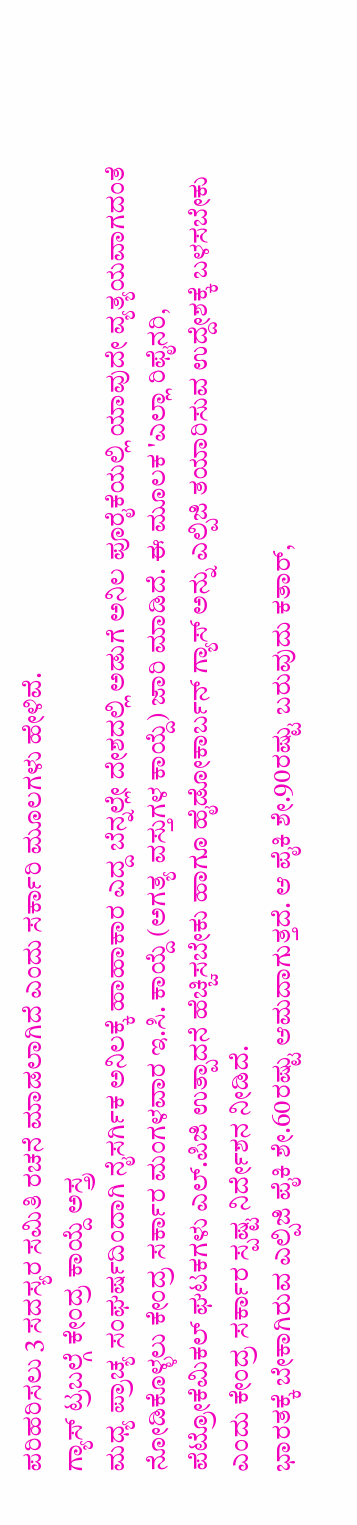ಪರಿಹರಿಸಲು 3 ಸದಸ್ಯರ ಸಮಿತಿ ರಚನೆ ಮಾಡಲಾಗಿದೆ ಎಂದು ಸರ್ಕಾರಿ ಮೂಲಗಳು ಹೇಳಿವೆ.
ಗ್ಯಾಸ್ ಟ್ರಬಲ್ಗೆ ಕೇಂದ್ರ ಕಾಯ್ದೆ ಅಸ್ತ್ರ
ಮಧ್ಯ ಪ್ರಾಚ್ಯ ಸಂಘರ್ಷದಿಂದಾಗಿ ನೈಸರ್ಗಿಕ ಅನಿಲಕ್ಕೆ ಹಾಹಾಕಾರ ಎದ್ದ ಬೆನ್ನಲ್ಲೇ ದೇಶದಲ್ಲಿ ಅಡುಗೆ ಅನಿಲ ಪೂರೈಕೆಯಲ್ಲಿ ಯಾವುದೇ ವ್ಯತ್ಯಯವಾಗದಂತೆ ನೋಡಿಕೊಳ್ಳಲು ಕೇಂದ್ರ ಸರ್ಕಾರ ಮಂಗಳವಾರ ಇ.ಸಿ. ಕಾಯ್ದೆ (ಅಗತ್ಯ ವಸ್ತುಗಳ ಕಾಯ್ದೆ) ಜಾರಿ ಮಾಡಿದೆ. ಈ ಮೂಲಕ 'ಎಲ್ಲಾ ರಿಫೈನರಿ, ಪೆಟ್ರೋಕೆಮಿಕಲ್ ಘಟಕಗಳು ಎಲ್.ಪಿಜಿ ಉತ್ಪಾದನೆ ಹೆಚ್ಚಿಸಬೇಕು ಹಾಗೂ ಹೈಡೋಕಾರ್ಬನ್ ಗ್ಯಾಸ್ ಅನ್ನು ಎಲ್ಪಿಜಿ ತಯಾರಿಸುವ ಉದ್ದೇಶಕ್ಕೆ ಬಳಸಬೇಕು ಎಂದು ಕೇಂದ್ರ ಸರ್ಕಾರ ಸ್ಪಷ್ಟ ನಿರ್ದೇಶನ ನೀಡಿದೆ.
ಭಾರತಕ್ಕೆ ಬೇಕಾಗಿರುವ ಎಲ್ಪಿಜಿ ಪೈಕಿ ಶೇ.60ರಷ್ಟು ಆಮದಾಗುತ್ತದೆ. ಆ ಪೈಕಿ ಶೇ.90ರಷ್ಟು ಬರುವುದು ಕತಾರ್,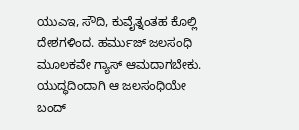ಯುಎಇ, ಸೌದಿ, ಕುವೈತ್ನಂತಹ ಕೊಲ್ಲಿ ದೇಶಗಳಿಂದ. ಹರ್ಮುಜ್ ಜಲಸಂಧಿ ಮೂಲಕವೇ ಗ್ಯಾಸ್ ಆಮದಾಗಬೇಕು. ಯುದ್ಧದಿಂದಾಗಿ ಆ ಜಲಸಂಧಿಯೇ ಬಂದ್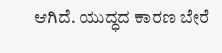ಆಗಿದೆ. ಯುದ್ಧದ ಕಾರಣ ಬೇರೆ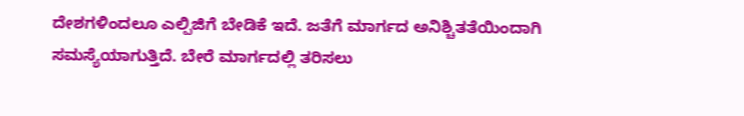ದೇಶಗಳಿಂದಲೂ ಎಲ್ಪಿಜಿಗೆ ಬೇಡಿಕೆ ಇದೆ. ಜತೆಗೆ ಮಾರ್ಗದ ಅನಿಶ್ಚಿತತೆಯಿಂದಾಗಿ ಸಮಸ್ಯೆಯಾಗುತ್ತಿದೆ. ಬೇರೆ ಮಾರ್ಗದಲ್ಲಿ ತರಿಸಲು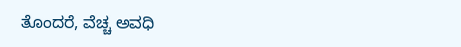ತೊಂದರೆ, ವೆಚ್ಚ ಅವಧಿ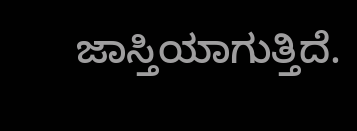ಜಾಸ್ತಿಯಾಗುತ್ತಿದೆ.